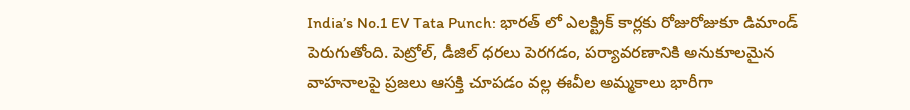India’s No.1 EV Tata Punch: భారత్ లో ఎలక్ట్రిక్ కార్లకు రోజురోజుకూ డిమాండ్ పెరుగుతోంది. పెట్రోల్, డీజిల్ ధరలు పెరగడం, పర్యావరణానికి అనుకూలమైన వాహనాలపై ప్రజలు ఆసక్తి చూపడం వల్ల ఈవీల అమ్మకాలు భారీగా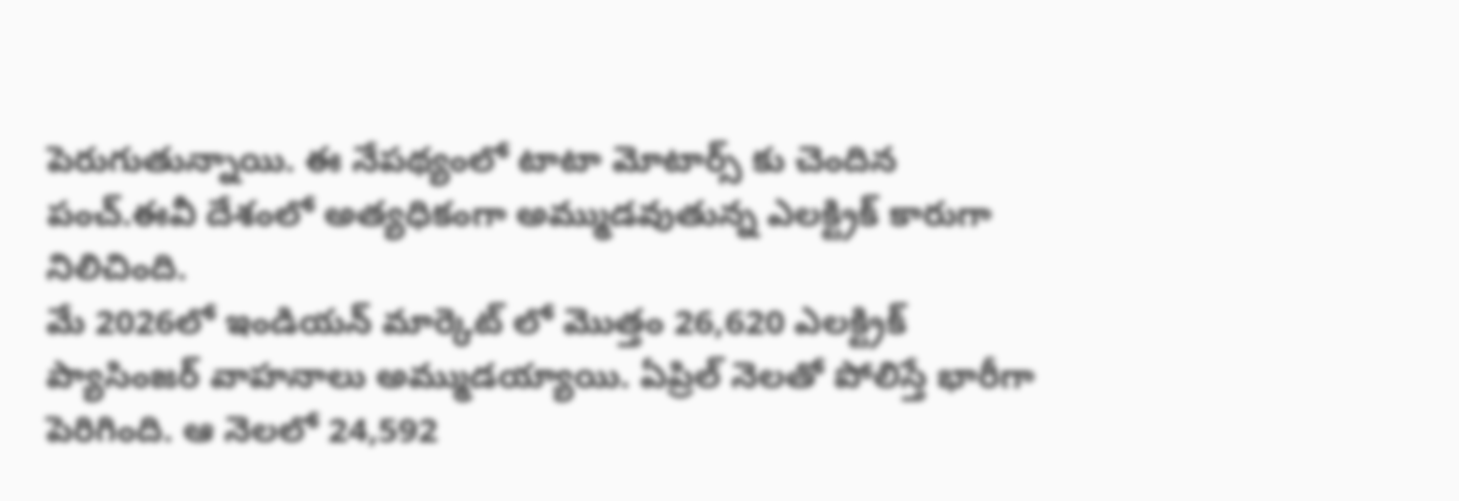పెరుగుతున్నాయి. ఈ నేపథ్యంలో టాటా మోటార్స్ కు చెందిన పంచ్.ఈవీ దేశంలో అత్యధికంగా అమ్ముడవుతున్న ఎలక్ట్రిక్ కారుగా నిలిచింది.
మే 2026లో ఇండియన్ మార్కెట్ లో మొత్తం 26,620 ఎలక్ట్రిక్ ప్యాసింజర్ వాహనాలు అమ్ముడయ్యాయి. ఏప్రిల్ నెలతో పోలిస్తే భారీగా పెరిగింది. ఆ నెలలో 24,592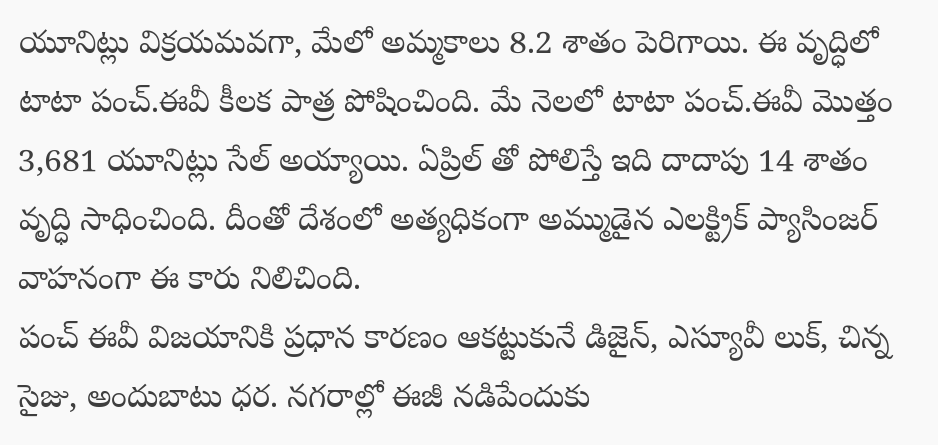యూనిట్లు విక్రయమవగా, మేలో అమ్మకాలు 8.2 శాతం పెరిగాయి. ఈ వృద్ధిలో టాటా పంచ్.ఈవీ కీలక పాత్ర పోషించింది. మే నెలలో టాటా పంచ్.ఈవీ మొత్తం 3,681 యూనిట్లు సేల్ అయ్యాయి. ఏప్రిల్ తో పోలిస్తే ఇది దాదాపు 14 శాతం వృద్ధి సాధించింది. దీంతో దేశంలో అత్యధికంగా అమ్ముడైన ఎలక్ట్రిక్ ప్యాసింజర్ వాహనంగా ఈ కారు నిలిచింది.
పంచ్ ఈవీ విజయానికి ప్రధాన కారణం ఆకట్టుకునే డిజైన్, ఎస్యూవీ లుక్, చిన్న సైజు, అందుబాటు ధర. నగరాల్లో ఈజీ నడిపేందుకు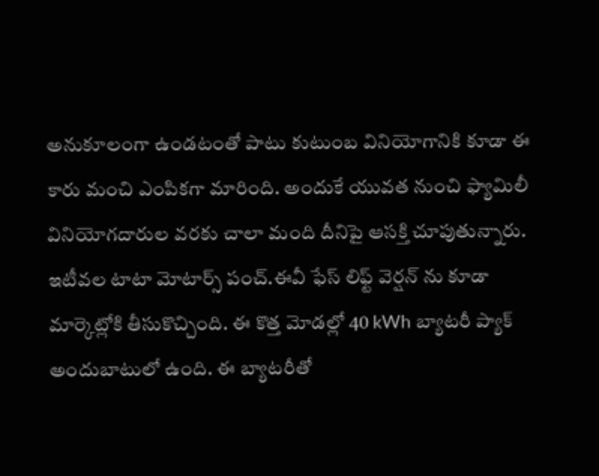అనుకూలంగా ఉండటంతో పాటు కుటుంబ వినియోగానికి కూడా ఈ కారు మంచి ఎంపికగా మారింది. అందుకే యువత నుంచి ఫ్యామిలీ వినియోగదారుల వరకు చాలా మంది దీనిపై ఆసక్తి చూపుతున్నారు.
ఇటీవల టాటా మోటార్స్ పంచ్.ఈవీ ఫేస్ లిఫ్ట్ వెర్షన్ ను కూడా మార్కెట్లోకి తీసుకొచ్చింది. ఈ కొత్త మోడల్లో 40 kWh బ్యాటరీ ప్యాక్ అందుబాటులో ఉంది. ఈ బ్యాటరీతో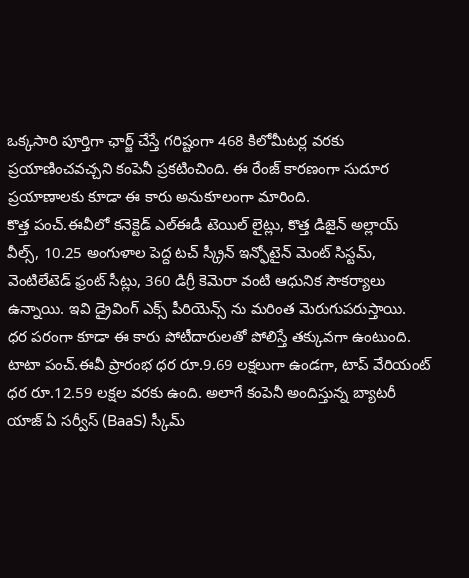ఒక్కసారి పూర్తిగా ఛార్జ్ చేస్తే గరిష్టంగా 468 కిలోమీటర్ల వరకు ప్రయాణించవచ్చని కంపెనీ ప్రకటించింది. ఈ రేంజ్ కారణంగా సుదూర ప్రయాణాలకు కూడా ఈ కారు అనుకూలంగా మారింది.
కొత్త పంచ్.ఈవీలో కనెక్టెడ్ ఎల్ఈడీ టెయిల్ లైట్లు, కొత్త డిజైన్ అల్లాయ్ వీల్స్, 10.25 అంగుళాల పెద్ద టచ్ స్క్రీన్ ఇన్ఫోటైన్ మెంట్ సిస్టమ్, వెంటిలేటెడ్ ఫ్రంట్ సీట్లు, 360 డిగ్రీ కెమెరా వంటి ఆధునిక సౌకర్యాలు ఉన్నాయి. ఇవి డ్రైవింగ్ ఎక్స్ పీరియెన్స్ ను మరింత మెరుగుపరుస్తాయి.
ధర పరంగా కూడా ఈ కారు పోటీదారులతో పోలిస్తే తక్కువగా ఉంటుంది. టాటా పంచ్.ఈవీ ప్రారంభ ధర రూ.9.69 లక్షలుగా ఉండగా, టాప్ వేరియంట్ ధర రూ.12.59 లక్షల వరకు ఉంది. అలాగే కంపెనీ అందిస్తున్న బ్యాటరీ యాజ్ ఏ సర్వీస్ (BaaS) స్కీమ్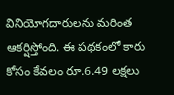వినియోగదారులను మరింత ఆకర్షిస్తోంది. ఈ పథకంలో కారు కోసం కేవలం రూ.6.49 లక్షలు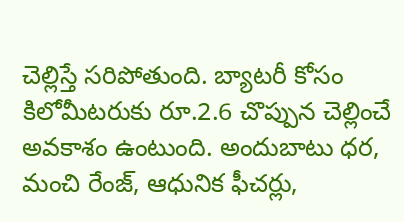చెల్లిస్తే సరిపోతుంది. బ్యాటరీ కోసం కిలోమీటరుకు రూ.2.6 చొప్పున చెల్లించే అవకాశం ఉంటుంది. అందుబాటు ధర, మంచి రేంజ్, ఆధునిక ఫీచర్లు,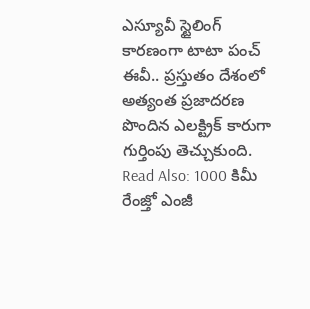ఎస్యూవీ స్టైలింగ్ కారణంగా టాటా పంచ్ ఈవీ.. ప్రస్తుతం దేశంలో అత్యంత ప్రజాదరణ పొందిన ఎలక్ట్రిక్ కారుగా గుర్తింపు తెచ్చుకుంది.
Read Also: 1000 కిమీ రేంజ్తో ఎంజీ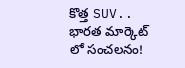కొత్త SUV.. భారత మార్కెట్ లో సంచలనం!